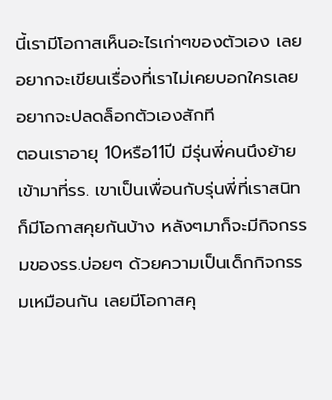นี้เรามีโอกาสเห็นอะไรเก่าๆของตัวเอง เลยอยากจะเขียนเรื่องที่เราไม่เคยบอกใครเลย อยากจะปลดล็อกตัวเองสักที
ตอนเราอายุ 10หรือ11ปี มีรุ่นพี่คนนึงย้ายเข้ามาที่รร. เขาเป็นเพื่อนกับรุ่นพี่ที่เราสนิท ก็มีโอกาสคุยกันบ้าง หลังๆมาก็จะมีกิจกรรมของรร.บ่อยๆ ด้วยความเป็นเด็กกิจกรรมเหมือนกัน เลยมีโอกาสคุ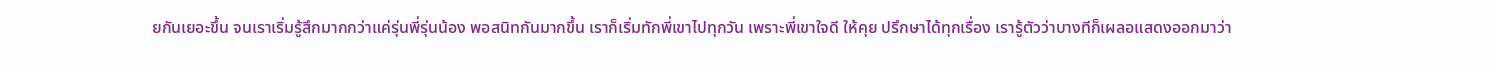ยกันเยอะขึ้น จนเราเริ่มรู้สึกมากกว่าแค่รุ่นพี่รุ่นน้อง พอสนิทกันมากขึ้น เราก็เริ่มทักพี่เขาไปทุกวัน เพราะพี่เขาใจดี ให้คุย ปรึกษาได้ทุกเรื่อง เรารู้ตัวว่าบางทีก็เผลอแสดงออกมาว่า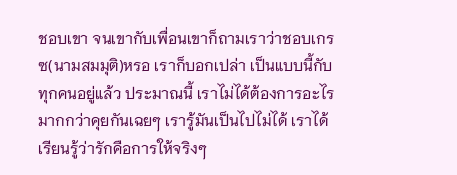ชอบเขา จนเขากับเพื่อนเขาก็ถามเราว่าชอบเกรซ(นามสมมุติ)หรอ เราก็บอกเปล่า เป็นแบบนี้กับทุกคนอยู่แล้ว ประมาณนี้ เราไม่ได้ต้องการอะไรมากกว่าคุยกันเฉยๆ เรารู้มันเป็นไปไม่ได้ เราได้เรียนรู้ว่ารักคือการให้จริงๆ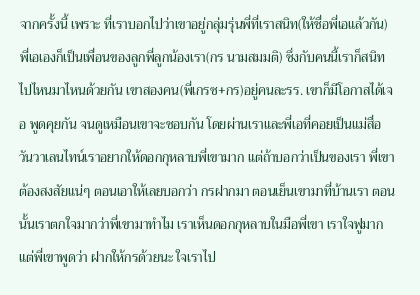จากครั้งนี้ เพราะ ที่เราบอกไปว่าเขาอยู่กลุ่มรุ่นพี่ที่เราสนิท(ให้ชื่อพี่เอแล้วกัน) พี่เอเองก็เป็นเพื่อนของลูกพี่ลูกน้องเรา(กร นามสมมติ) ซึ่งกับคนนี้เราก็สนิทไปไหนมาไหนด้วยกัน เขาสองคน(พี่เกรซ+กร)อยู่คนละรร. เขาก็มีโอกาสได้เจอ พูดคุยกัน จนดูเหมือนเขาจะชอบกัน โดยผ่านเราและพี่เอที่คอยเป็นแม่สื่อ วันวาเลนไทน์เราอยากให้ดอกกุหลาบพี่เขามาก แต่ถ้าบอกว่าเป็นของเรา พี่เขาต้องสงสัยแน่ๆ ตอนเอาให้เลยบอกว่า กรฝากมา ตอนเย็นเขามาที่บ้านเรา ตอนนั้นเราตกใจมากว่าพี่เขามาทำไม เราเห็นดอกกุหลาบในมือพี่เขา เราใจฟูมาก แต่พี่เขาพูดว่า ฝากให้กรด้วยนะ ใจเราไป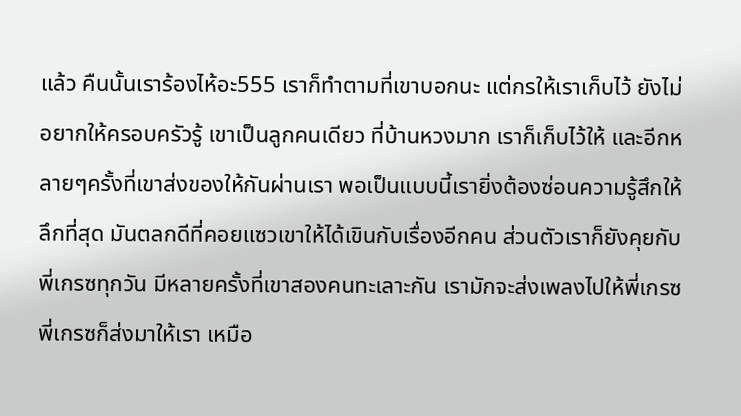แล้ว คืนนั้นเราร้องไห้อะ555 เราก็ทำตามที่เขาบอกนะ แต่กรให้เราเก็บไว้ ยังไม่อยากให้ครอบครัวรู้ เขาเป็นลูกคนเดียว ที่บ้านหวงมาก เราก็เก็บไว้ให้ และอีกหลายๆครั้งที่เขาส่งของให้กันผ่านเรา พอเป็นแบบนี้เรายิ่งต้องซ่อนความรู้สึกให้ลึกที่สุด มันตลกดีที่คอยแซวเขาให้ได้เขินกับเรื่องอีกคน ส่วนตัวเราก็ยังคุยกับพี่เกรซทุกวัน มีหลายครั้งที่เขาสองคนทะเลาะกัน เรามักจะส่งเพลงไปให้พี่เกรซ พี่เกรซก็ส่งมาให้เรา เหมือ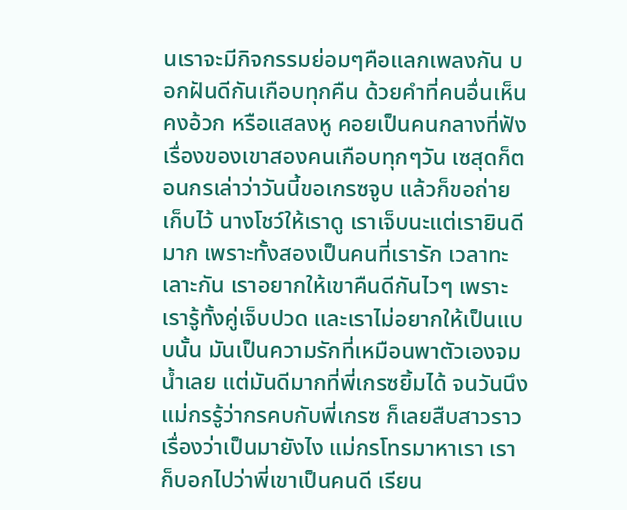นเราจะมีกิจกรรมย่อมๆคือแลกเพลงกัน บอกฝันดีกันเกือบทุกคืน ด้วยคำที่คนอื่นเห็นคงอ้วก หรือแสลงหู คอยเป็นคนกลางที่ฟังเรื่องของเขาสองคนเกือบทุกๆวัน เซสุดก็ตอนกรเล่าว่าวันนี้ขอเกรซจูบ แล้วก็ขอถ่ายเก็บไว้ นางโชว์ให้เราดู เราเจ็บนะแต่เรายินดีมาก เพราะทั้งสองเป็นคนที่เรารัก เวลาทะเลาะกัน เราอยากให้เขาคืนดีกันไวๆ เพราะเรารู้ทั้งคู่เจ็บปวด และเราไม่อยากให้เป็นแบบนั้น มันเป็นความรักที่เหมือนพาตัวเองจมน้ำเลย แต่มันดีมากที่พี่เกรซยิ้มได้ จนวันนึงแม่กรรู้ว่ากรคบกับพี่เกรซ ก็เลยสืบสาวราวเรื่องว่าเป็นมายังไง แม่กรโทรมาหาเรา เราก็บอกไปว่าพี่เขาเป็นคนดี เรียน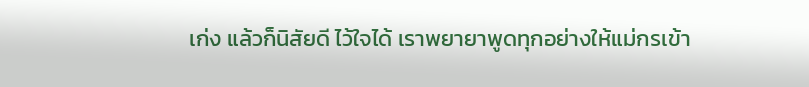เก่ง แล้วก็นิสัยดี ไว้ใจได้ เราพยายาพูดทุกอย่างให้แม่กรเข้า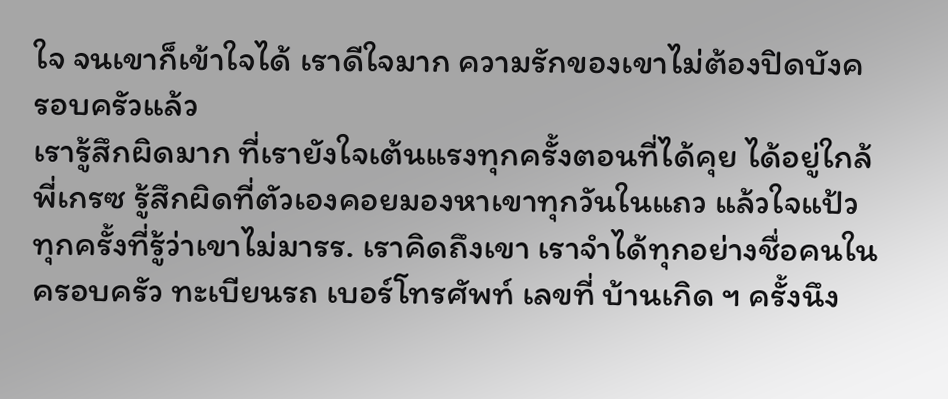ใจ จนเขาก็เข้าใจได้ เราดีใจมาก ความรักของเขาไม่ต้องปิดบังครอบครัวแล้ว
เรารู้สึกผิดมาก ที่เรายังใจเต้นแรงทุกครั้งตอนที่ได้คุย ได้อยู่ใกล้พี่เกรซ รู้สึกผิดที่ตัวเองคอยมองหาเขาทุกวันในแถว แล้วใจแป้วทุกครั้งที่รู้ว่าเขาไม่มารร. เราคิดถึงเขา เราจำได้ทุกอย่างชื่อคนในครอบครัว ทะเบียนรถ เบอร์โทรศัพท์ เลขที่ บ้านเกิด ฯ ครั้งนึง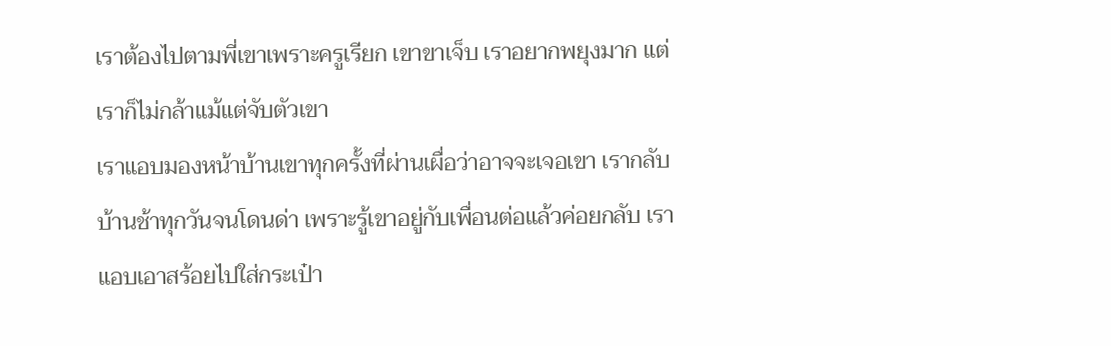เราต้องไปตามพี่เขาเพราะครูเรียก เขาขาเจ็บ เราอยากพยุงมาก แต่เราก็ไม่กล้าแม้แต่จับตัวเขา
เราแอบมองหน้าบ้านเขาทุกครั้งที่ผ่านเผื่อว่าอาจจะเจอเขา เรากลับบ้านช้าทุกวันจนโดนด่า เพราะรู้เขาอยู่กับเพื่อนต่อแล้วค่อยกลับ เราแอบเอาสร้อยไปใส่กระเป๋า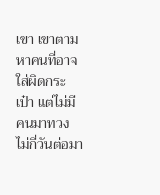เขา เขาตามหาคนที่อาจใส่ผิดกระเป๋า แต่ไม่มีคนมาทวง ไม่กี่วันต่อมา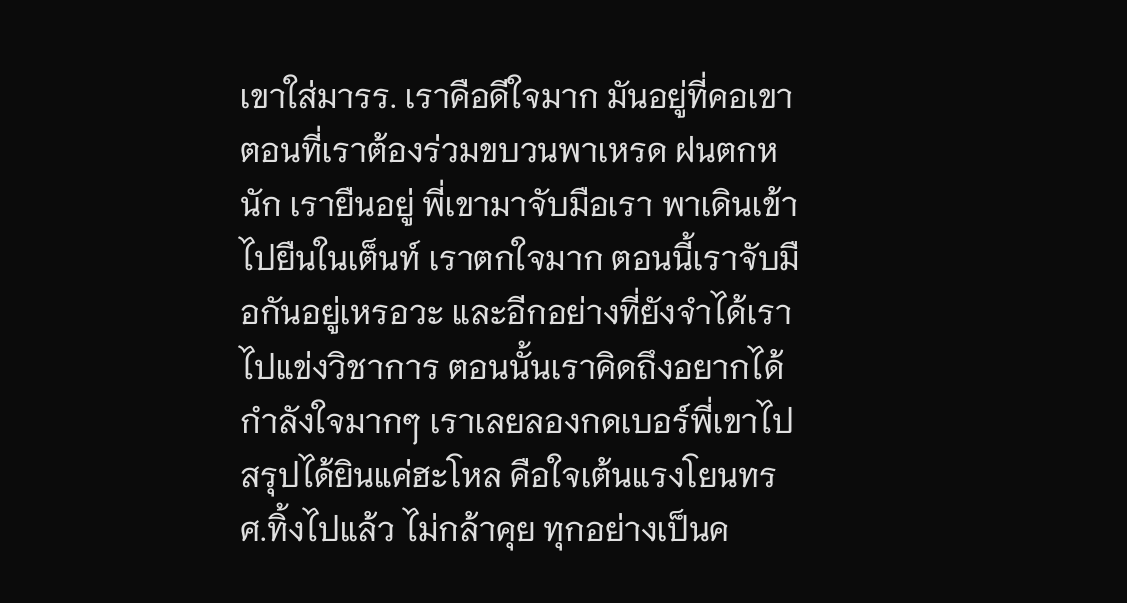เขาใส่มารร. เราคือดีใจมาก มันอยู่ที่คอเขา ตอนที่เราต้องร่วมขบวนพาเหรด ฝนตกหนัก เรายืนอยู่ พี่เขามาจับมือเรา พาเดินเข้าไปยืนในเต็นท์ เราตกใจมาก ตอนนี้เราจับมือกันอยู่เหรอวะ และอีกอย่างที่ยังจำได้เราไปแข่งวิชาการ ตอนนั้นเราคิดถึงอยากได้กำลังใจมากๆ เราเลยลองกดเบอร์พี่เขาไป สรุปได้ยินแค่ฮะโหล คือใจเต้นแรงโยนทรศ.ทิ้งไปแล้ว ไม่กล้าคุย ทุกอย่างเป็นค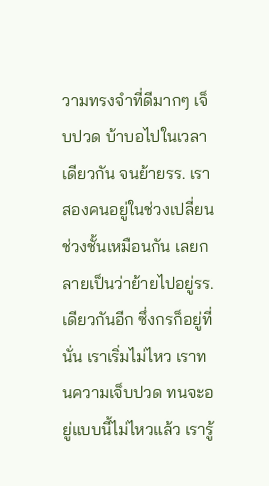วามทรงจำที่ดีมากๆ เจ็บปวด บ้าบอไปในเวลาเดียวกัน จนย้ายรร. เราสองคนอยู่ในช่วงเปลี่ยนช่วงชั้นเหมือนกัน เลยกลายเป็นว่าย้ายไปอยู่รร.เดียวกันอีก ซึ่งกรก็อยู่ที่นั่น เราเริ่มไม่ไหว เราทนความเจ็บปวด ทนจะอยู่แบบนี้ไม่ไหวแล้ว เรารู้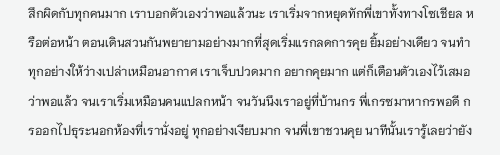สึกผิดกับทุกคนมาก เราบอกตัวเองว่าพอแล้วนะ เราเริ่มจากหยุดทักพี่เขาทั้งทางโซเชียล หรือต่อหน้า ตอนเดินสวนกันพยายามอย่างมากที่สุดเริ่มแรกลดการคุย ยิ้มอย่างเดียว จนทำทุกอย่างให้ว่างเปล่าเหมือนอากาศ เราเจ็บปวดมาก อยากคุยมาก แต่ก็เตือนตัวเองไว้เสมอว่าพอแล้ว จนเราเริ่มเหมือนคนแปลกหน้า จนวันนึงเราอยู่ที่บ้านกร พี่เกรซมาหากรพอดี กรออกไปธุระนอกห้องที่เรานั่งอยู่ ทุกอย่างเงียบมาก จนพี่เขาชวนคุย นาทีนั้นเรารู้เลยว่ายัง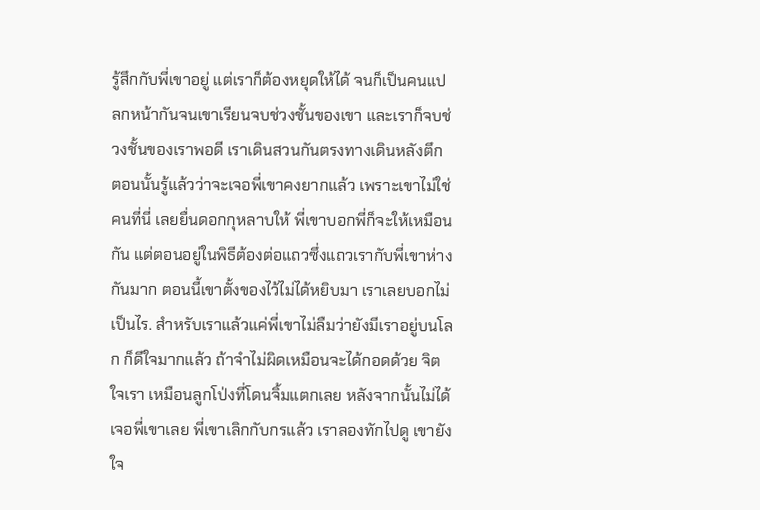รู้สึกกับพี่เขาอยู่ แต่เราก็ต้องหยุดให้ได้ จนก็เป็นคนแปลกหน้ากันจนเขาเรียนจบช่วงชั้นของเขา และเราก็จบช่วงชั้นของเราพอดี เราเดินสวนกันตรงทางเดินหลังตึก ตอนนั้นรู้แล้วว่าจะเจอพี่เขาคงยากแล้ว เพราะเขาไม่ใช่คนที่นี่ เลยยื่นดอกกุหลาบให้ พี่เขาบอกพี่ก็จะให้เหมือนกัน แต่ตอนอยู่ในพิธีต้องต่อแถวซึ่งแถวเรากับพี่เขาห่างกันมาก ตอนนี้เขาตั้งของไว้ไม่ได้หยิบมา เราเลยบอกไม่เป็นไร. สำหรับเราแล้วแค่พี่เขาไม่ลืมว่ายังมีเราอยู่บนโลก ก็ดีใจมากแล้ว ถ้าจำไม่ผิดเหมือนจะได้กอดด้วย จิตใจเรา เหมือนลูกโป่งที่โดนจิ้มแตกเลย หลังจากนั้นไม่ได้เจอพี่เขาเลย พี่เขาเลิกกับกรแล้ว เราลองทักไปดู เขายังใจ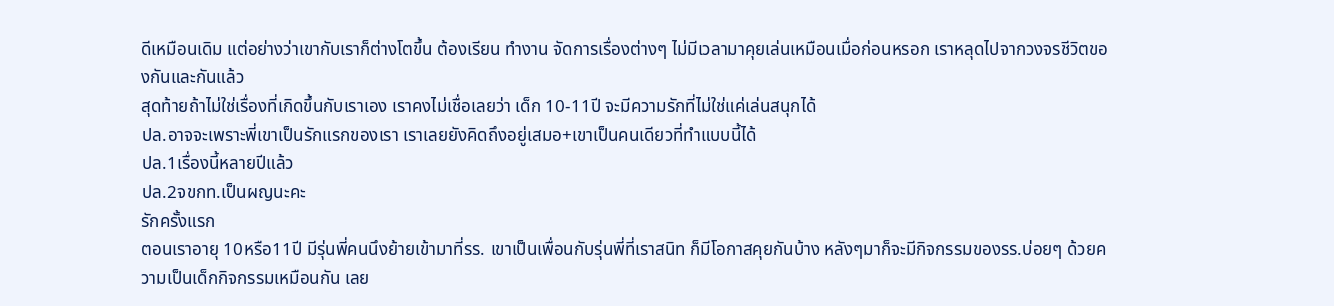ดีเหมือนเดิม แต่อย่างว่าเขากับเราก็ต่างโตขึ้น ต้องเรียน ทำงาน จัดการเรื่องต่างๆ ไม่มีเวลามาคุยเล่นเหมือนเมื่อก่อนหรอก เราหลุดไปจากวงจรชีวิตของกันและกันแล้ว
สุดท้ายถ้าไม่ใช่เรื่องที่เกิดขึ้นกับเราเอง เราคงไม่เชื่อเลยว่า เด็ก 10-11ปี จะมีความรักที่ไม่ใช่แค่เล่นสนุกได้
ปล.อาจจะเพราะพี่เขาเป็นรักแรกของเรา เราเลยยังคิดถึงอยู่เสมอ+เขาเป็นคนเดียวที่ทำแบบนี้ได้
ปล.1เรื่องนี้หลายปีแล้ว
ปล.2จขกท.เป็นผญนะคะ
รักครั้งแรก
ตอนเราอายุ 10หรือ11ปี มีรุ่นพี่คนนึงย้ายเข้ามาที่รร. เขาเป็นเพื่อนกับรุ่นพี่ที่เราสนิท ก็มีโอกาสคุยกันบ้าง หลังๆมาก็จะมีกิจกรรมของรร.บ่อยๆ ด้วยความเป็นเด็กกิจกรรมเหมือนกัน เลย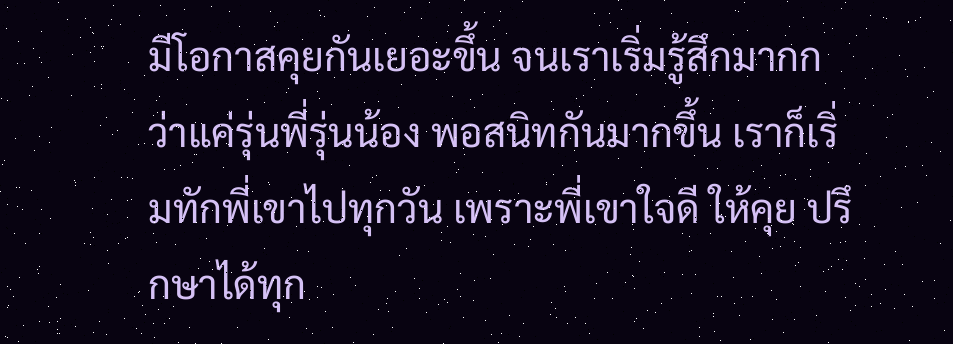มีโอกาสคุยกันเยอะขึ้น จนเราเริ่มรู้สึกมากกว่าแค่รุ่นพี่รุ่นน้อง พอสนิทกันมากขึ้น เราก็เริ่มทักพี่เขาไปทุกวัน เพราะพี่เขาใจดี ให้คุย ปรึกษาได้ทุก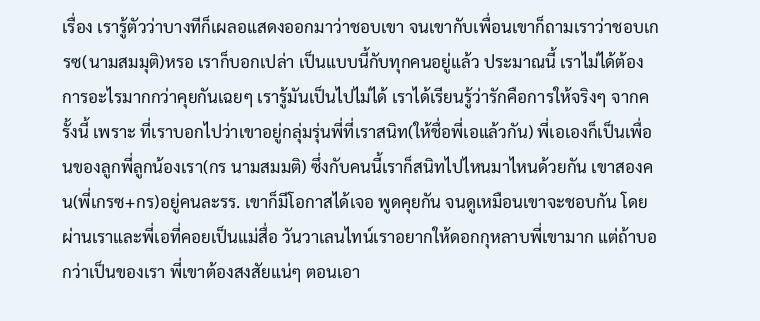เรื่อง เรารู้ตัวว่าบางทีก็เผลอแสดงออกมาว่าชอบเขา จนเขากับเพื่อนเขาก็ถามเราว่าชอบเกรซ(นามสมมุติ)หรอ เราก็บอกเปล่า เป็นแบบนี้กับทุกคนอยู่แล้ว ประมาณนี้ เราไม่ได้ต้องการอะไรมากกว่าคุยกันเฉยๆ เรารู้มันเป็นไปไม่ได้ เราได้เรียนรู้ว่ารักคือการให้จริงๆ จากครั้งนี้ เพราะ ที่เราบอกไปว่าเขาอยู่กลุ่มรุ่นพี่ที่เราสนิท(ให้ชื่อพี่เอแล้วกัน) พี่เอเองก็เป็นเพื่อนของลูกพี่ลูกน้องเรา(กร นามสมมติ) ซึ่งกับคนนี้เราก็สนิทไปไหนมาไหนด้วยกัน เขาสองคน(พี่เกรซ+กร)อยู่คนละรร. เขาก็มีโอกาสได้เจอ พูดคุยกัน จนดูเหมือนเขาจะชอบกัน โดยผ่านเราและพี่เอที่คอยเป็นแม่สื่อ วันวาเลนไทน์เราอยากให้ดอกกุหลาบพี่เขามาก แต่ถ้าบอกว่าเป็นของเรา พี่เขาต้องสงสัยแน่ๆ ตอนเอา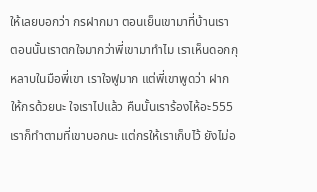ให้เลยบอกว่า กรฝากมา ตอนเย็นเขามาที่บ้านเรา ตอนนั้นเราตกใจมากว่าพี่เขามาทำไม เราเห็นดอกกุหลาบในมือพี่เขา เราใจฟูมาก แต่พี่เขาพูดว่า ฝากให้กรด้วยนะ ใจเราไปแล้ว คืนนั้นเราร้องไห้อะ555 เราก็ทำตามที่เขาบอกนะ แต่กรให้เราเก็บไว้ ยังไม่อ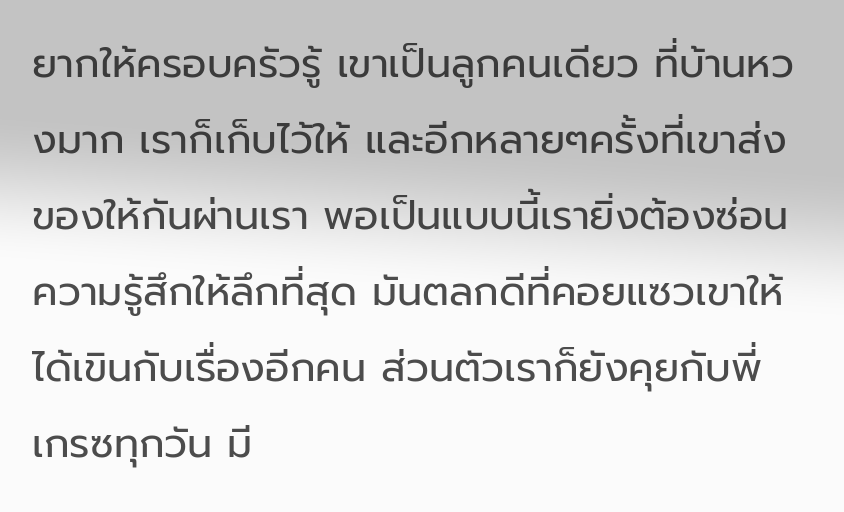ยากให้ครอบครัวรู้ เขาเป็นลูกคนเดียว ที่บ้านหวงมาก เราก็เก็บไว้ให้ และอีกหลายๆครั้งที่เขาส่งของให้กันผ่านเรา พอเป็นแบบนี้เรายิ่งต้องซ่อนความรู้สึกให้ลึกที่สุด มันตลกดีที่คอยแซวเขาให้ได้เขินกับเรื่องอีกคน ส่วนตัวเราก็ยังคุยกับพี่เกรซทุกวัน มี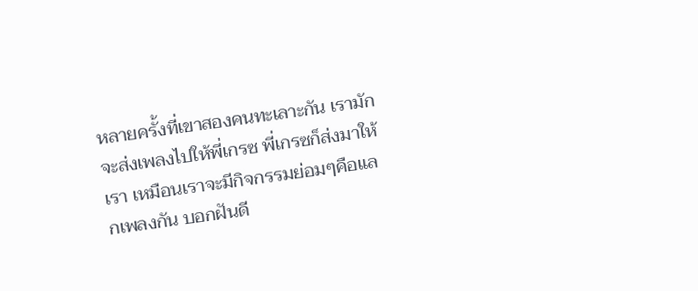หลายครั้งที่เขาสองคนทะเลาะกัน เรามักจะส่งเพลงไปให้พี่เกรซ พี่เกรซก็ส่งมาให้เรา เหมือนเราจะมีกิจกรรมย่อมๆคือแลกเพลงกัน บอกฝันดี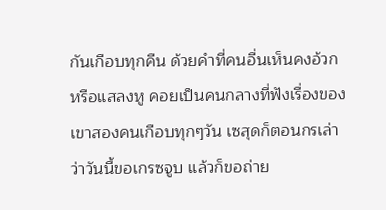กันเกือบทุกคืน ด้วยคำที่คนอื่นเห็นคงอ้วก หรือแสลงหู คอยเป็นคนกลางที่ฟังเรื่องของเขาสองคนเกือบทุกๆวัน เซสุดก็ตอนกรเล่าว่าวันนี้ขอเกรซจูบ แล้วก็ขอถ่าย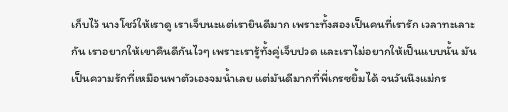เก็บไว้ นางโชว์ให้เราดู เราเจ็บนะแต่เรายินดีมาก เพราะทั้งสองเป็นคนที่เรารัก เวลาทะเลาะกัน เราอยากให้เขาคืนดีกันไวๆ เพราะเรารู้ทั้งคู่เจ็บปวด และเราไม่อยากให้เป็นแบบนั้น มันเป็นความรักที่เหมือนพาตัวเองจมน้ำเลย แต่มันดีมากที่พี่เกรซยิ้มได้ จนวันนึงแม่กร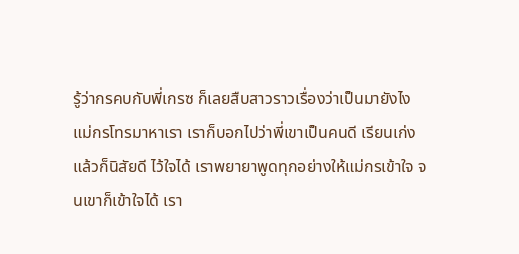รู้ว่ากรคบกับพี่เกรซ ก็เลยสืบสาวราวเรื่องว่าเป็นมายังไง แม่กรโทรมาหาเรา เราก็บอกไปว่าพี่เขาเป็นคนดี เรียนเก่ง แล้วก็นิสัยดี ไว้ใจได้ เราพยายาพูดทุกอย่างให้แม่กรเข้าใจ จนเขาก็เข้าใจได้ เรา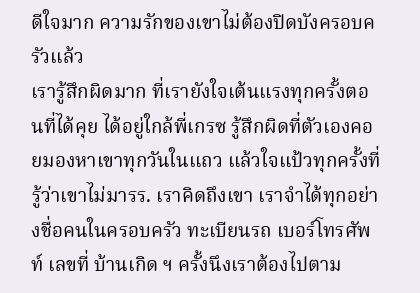ดีใจมาก ความรักของเขาไม่ต้องปิดบังครอบครัวแล้ว
เรารู้สึกผิดมาก ที่เรายังใจเต้นแรงทุกครั้งตอนที่ได้คุย ได้อยู่ใกล้พี่เกรซ รู้สึกผิดที่ตัวเองคอยมองหาเขาทุกวันในแถว แล้วใจแป้วทุกครั้งที่รู้ว่าเขาไม่มารร. เราคิดถึงเขา เราจำได้ทุกอย่างชื่อคนในครอบครัว ทะเบียนรถ เบอร์โทรศัพท์ เลขที่ บ้านเกิด ฯ ครั้งนึงเราต้องไปตาม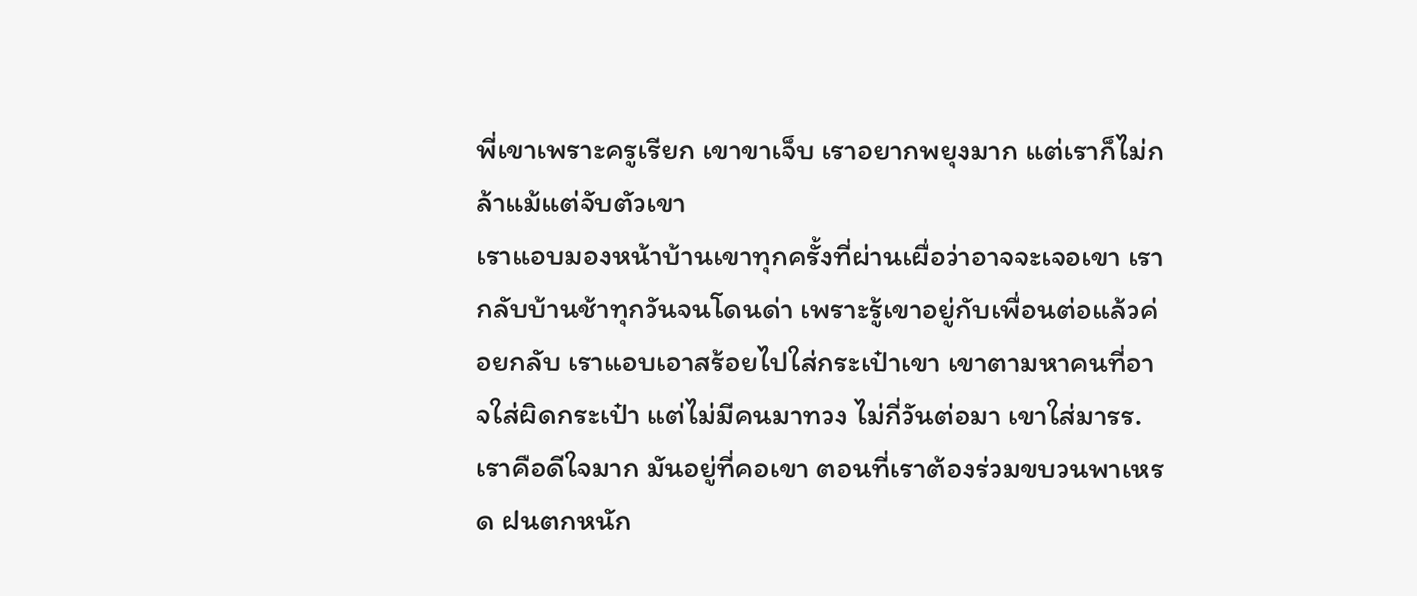พี่เขาเพราะครูเรียก เขาขาเจ็บ เราอยากพยุงมาก แต่เราก็ไม่กล้าแม้แต่จับตัวเขา
เราแอบมองหน้าบ้านเขาทุกครั้งที่ผ่านเผื่อว่าอาจจะเจอเขา เรากลับบ้านช้าทุกวันจนโดนด่า เพราะรู้เขาอยู่กับเพื่อนต่อแล้วค่อยกลับ เราแอบเอาสร้อยไปใส่กระเป๋าเขา เขาตามหาคนที่อาจใส่ผิดกระเป๋า แต่ไม่มีคนมาทวง ไม่กี่วันต่อมา เขาใส่มารร. เราคือดีใจมาก มันอยู่ที่คอเขา ตอนที่เราต้องร่วมขบวนพาเหรด ฝนตกหนัก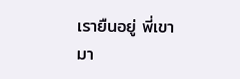เรายืนอยู่ พี่เขามา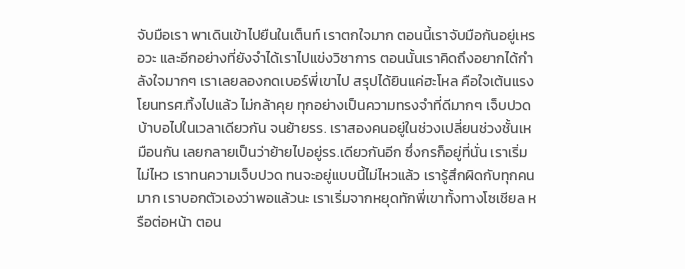จับมือเรา พาเดินเข้าไปยืนในเต็นท์ เราตกใจมาก ตอนนี้เราจับมือกันอยู่เหรอวะ และอีกอย่างที่ยังจำได้เราไปแข่งวิชาการ ตอนนั้นเราคิดถึงอยากได้กำลังใจมากๆ เราเลยลองกดเบอร์พี่เขาไป สรุปได้ยินแค่ฮะโหล คือใจเต้นแรงโยนทรศ.ทิ้งไปแล้ว ไม่กล้าคุย ทุกอย่างเป็นความทรงจำที่ดีมากๆ เจ็บปวด บ้าบอไปในเวลาเดียวกัน จนย้ายรร. เราสองคนอยู่ในช่วงเปลี่ยนช่วงชั้นเหมือนกัน เลยกลายเป็นว่าย้ายไปอยู่รร.เดียวกันอีก ซึ่งกรก็อยู่ที่นั่น เราเริ่มไม่ไหว เราทนความเจ็บปวด ทนจะอยู่แบบนี้ไม่ไหวแล้ว เรารู้สึกผิดกับทุกคนมาก เราบอกตัวเองว่าพอแล้วนะ เราเริ่มจากหยุดทักพี่เขาทั้งทางโซเชียล หรือต่อหน้า ตอน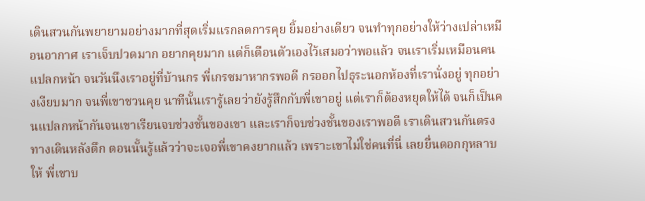เดินสวนกันพยายามอย่างมากที่สุดเริ่มแรกลดการคุย ยิ้มอย่างเดียว จนทำทุกอย่างให้ว่างเปล่าเหมือนอากาศ เราเจ็บปวดมาก อยากคุยมาก แต่ก็เตือนตัวเองไว้เสมอว่าพอแล้ว จนเราเริ่มเหมือนคนแปลกหน้า จนวันนึงเราอยู่ที่บ้านกร พี่เกรซมาหากรพอดี กรออกไปธุระนอกห้องที่เรานั่งอยู่ ทุกอย่างเงียบมาก จนพี่เขาชวนคุย นาทีนั้นเรารู้เลยว่ายังรู้สึกกับพี่เขาอยู่ แต่เราก็ต้องหยุดให้ได้ จนก็เป็นคนแปลกหน้ากันจนเขาเรียนจบช่วงชั้นของเขา และเราก็จบช่วงชั้นของเราพอดี เราเดินสวนกันตรงทางเดินหลังตึก ตอนนั้นรู้แล้วว่าจะเจอพี่เขาคงยากแล้ว เพราะเขาไม่ใช่คนที่นี่ เลยยื่นดอกกุหลาบให้ พี่เขาบ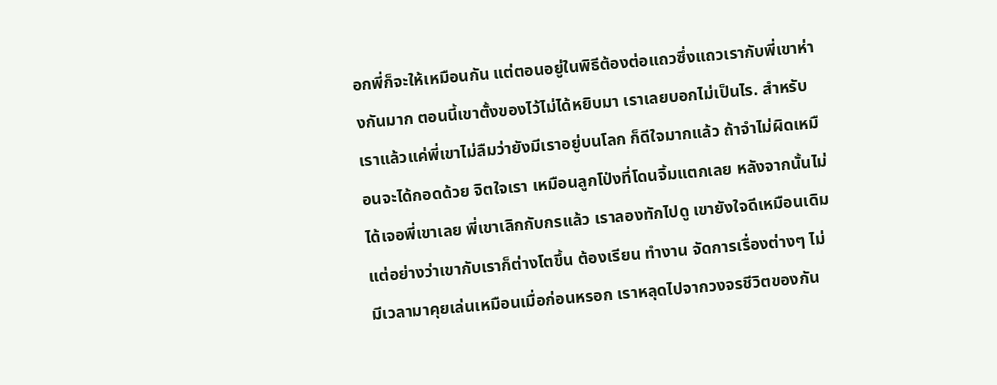อกพี่ก็จะให้เหมือนกัน แต่ตอนอยู่ในพิธีต้องต่อแถวซึ่งแถวเรากับพี่เขาห่างกันมาก ตอนนี้เขาตั้งของไว้ไม่ได้หยิบมา เราเลยบอกไม่เป็นไร. สำหรับเราแล้วแค่พี่เขาไม่ลืมว่ายังมีเราอยู่บนโลก ก็ดีใจมากแล้ว ถ้าจำไม่ผิดเหมือนจะได้กอดด้วย จิตใจเรา เหมือนลูกโป่งที่โดนจิ้มแตกเลย หลังจากนั้นไม่ได้เจอพี่เขาเลย พี่เขาเลิกกับกรแล้ว เราลองทักไปดู เขายังใจดีเหมือนเดิม แต่อย่างว่าเขากับเราก็ต่างโตขึ้น ต้องเรียน ทำงาน จัดการเรื่องต่างๆ ไม่มีเวลามาคุยเล่นเหมือนเมื่อก่อนหรอก เราหลุดไปจากวงจรชีวิตของกัน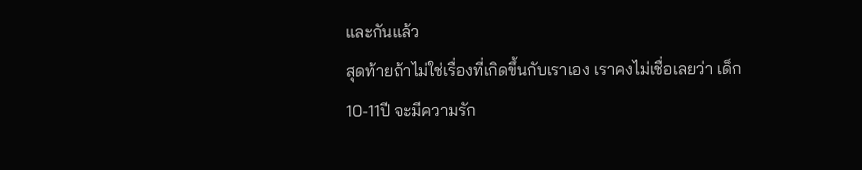และกันแล้ว
สุดท้ายถ้าไม่ใช่เรื่องที่เกิดขึ้นกับเราเอง เราคงไม่เชื่อเลยว่า เด็ก 10-11ปี จะมีความรัก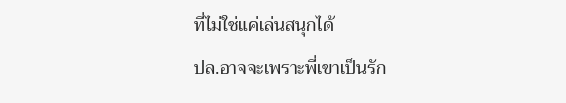ที่ไม่ใช่แค่เล่นสนุกได้
ปล.อาจจะเพราะพี่เขาเป็นรัก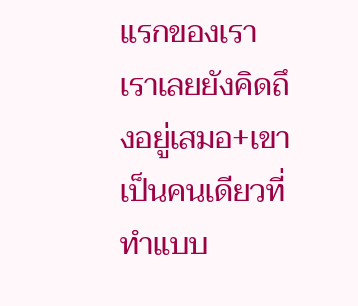แรกของเรา เราเลยยังคิดถึงอยู่เสมอ+เขาเป็นคนเดียวที่ทำแบบ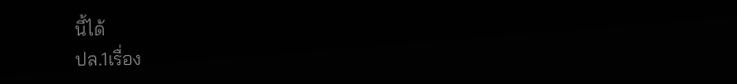นี้ได้
ปล.1เรื่อง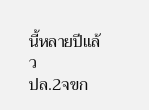นี้หลายปีแล้ว
ปล.2จขก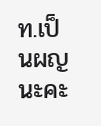ท.เป็นผญนะคะ